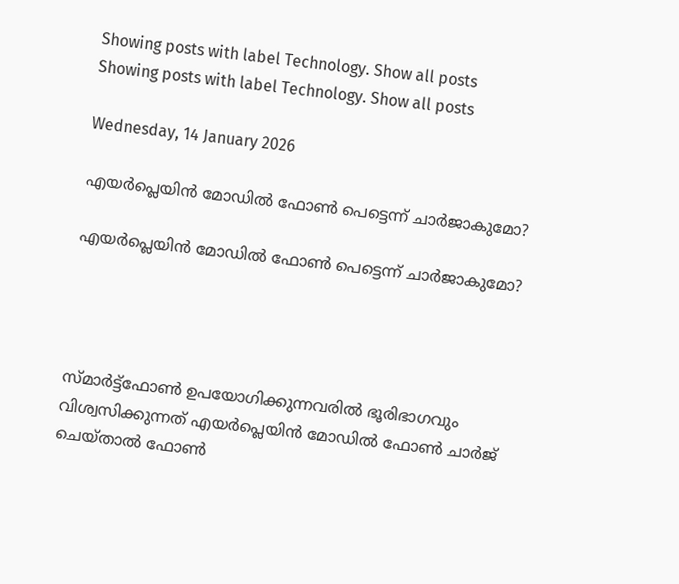Showing posts with label Technology. Show all posts
Showing posts with label Technology. Show all posts

Wednesday, 14 January 2026

എയർപ്ലെയിൻ മോഡിൽ ഫോൺ പെട്ടെന്ന് ചാർജാകുമോ?

എയർപ്ലെയിൻ മോഡിൽ ഫോൺ പെട്ടെന്ന് ചാർജാകുമോ?




സ്മാർട്ട്‌ഫോൺ ഉപയോഗിക്കുന്നവരിൽ ഭൂരിഭാഗവും വിശ്വസിക്കുന്നത് എയർപ്ലെയിൻ മോഡിൽ ഫോൺ ചാർജ് ചെയ്താൽ ഫോൺ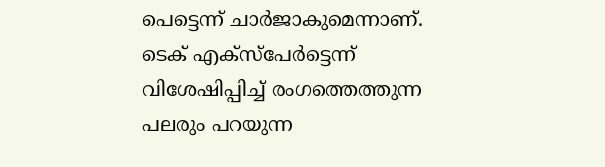പെട്ടെന്ന് ചാർജാകുമെന്നാണ്. ടെക് എക്‌സ്‌പേർട്ടെന്ന് വിശേഷിപ്പിച്ച് രംഗത്തെത്തുന്ന പലരും പറയുന്ന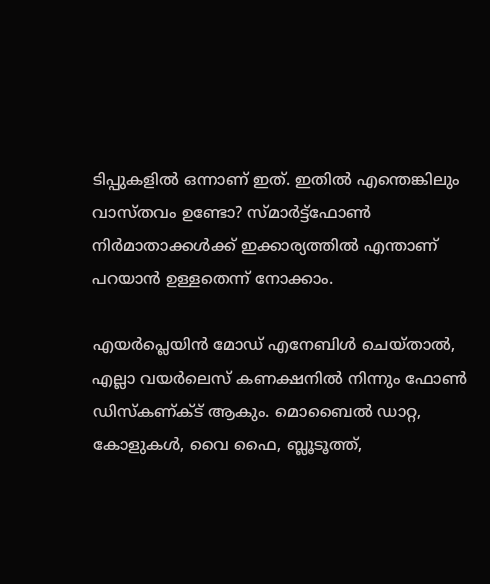ടിപ്പുകളിൽ ഒന്നാണ് ഇത്. ഇതിൽ എന്തെങ്കിലും വാസ്തവം ഉണ്ടോ? സ്മാർട്ട്‌ഫോൺ നിർമാതാക്കൾക്ക് ഇക്കാര്യത്തിൽ എന്താണ് പറയാൻ ഉള്ളതെന്ന് നോക്കാം.

എയർപ്ലെയിൻ മോഡ് എനേബിൾ ചെയ്താൽ, എല്ലാ വയർലെസ് കണക്ഷനിൽ നിന്നും ഫോൺ ഡിസ്‌കണ്ക്ട് ആകും. മൊബൈൽ ഡാറ്റ, കോളുകൾ, വൈ ഫൈ, ബ്ലൂടൂത്ത്,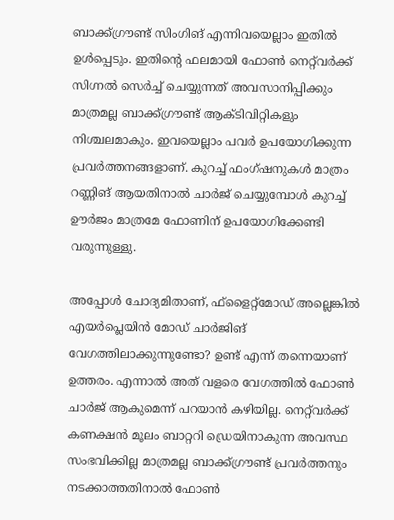ബാക്ക്ഗ്രൗണ്ട് സിംഗിങ് എന്നിവയെല്ലാം ഇതിൽ ഉൾപ്പെടും. ഇതിന്റെ ഫലമായി ഫോൺ നെറ്റ്‌വർക്ക് സിഗ്നൽ സെർച്ച് ചെയ്യുന്നത് അവസാനിപ്പിക്കും മാത്രമല്ല ബാക്ക്ഗ്രൗണ്ട് ആക്ടിവിറ്റികളും നിശ്ചലമാകും. ഇവയെല്ലാം പവർ ഉപയോഗിക്കുന്ന പ്രവർത്തനങ്ങളാണ്. കുറച്ച് ഫംഗ്ഷനുകൾ മാത്രം റണ്ണിങ് ആയതിനാൽ ചാർജ് ചെയ്യുമ്പോൾ കുറച്ച് ഊർജം മാത്രമേ ഫോണിന് ഉപയോഗിക്കേണ്ടി വരുന്നുള്ളു.

അപ്പോൾ ചോദ്യമിതാണ്, ഫ്‌ളൈറ്റ്‌മോഡ് അല്ലെങ്കിൽ എയർപ്ലെയിൻ മോഡ് ചാർജിങ് വേഗത്തിലാക്കുന്നുണ്ടോ? ഉണ്ട് എന്ന് തന്നെയാണ് ഉത്തരം. എന്നാൽ അത് വളരെ വേഗത്തിൽ ഫോൺ ചാർജ് ആകുമെന്ന് പറയാൻ കഴിയില്ല. നെറ്റ്‌വർക്ക് കണക്ഷൻ മൂലം ബാറ്ററി ഡ്രെയിനാകുന്ന അവസ്ഥ സംഭവിക്കില്ല മാത്രമല്ല ബാക്ക്ഗ്രൗണ്ട് പ്രവർത്തനും നടക്കാത്തതിനാൽ ഫോണ്‍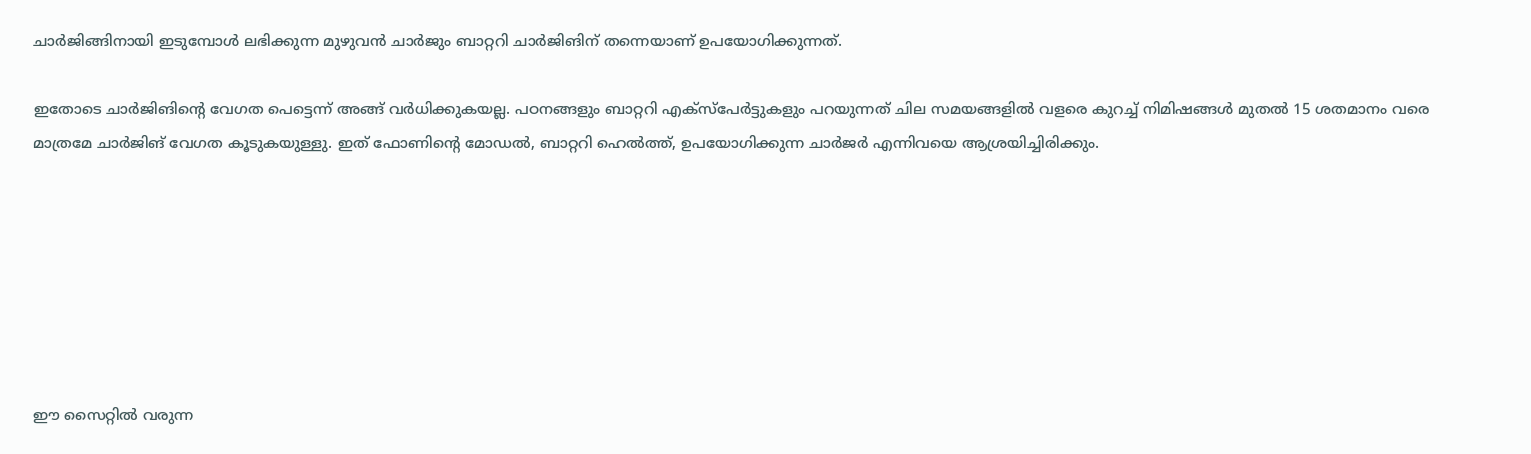ചാർജിങ്ങിനായി ഇടുമ്പോൾ ലഭിക്കുന്ന മുഴുവൻ ചാർജും ബാറ്ററി ചാർജിങിന് തന്നെയാണ് ഉപയോഗിക്കുന്നത്.

ഇതോടെ ചാർജിങിന്റെ വേഗത പെട്ടെന്ന് അങ്ങ് വർധിക്കുകയല്ല. പഠനങ്ങളും ബാറ്ററി എക്‌സ്‌പേർട്ടുകളും പറയുന്നത് ചില സമയങ്ങളില്‍ വളരെ കുറച്ച് നിമിഷങ്ങൾ മുതൽ 15 ശതമാനം വരെ മാത്രമേ ചാർജിങ് വേഗത കൂടുകയുള്ളു. ഇത് ഫോണിന്റെ മോഡൽ, ബാറ്ററി ഹെൽത്ത്, ഉപയോഗിക്കുന്ന ചാർജർ എന്നിവയെ ആശ്രയിച്ചിരിക്കും.







ഈ സൈറ്റിൽ വരുന്ന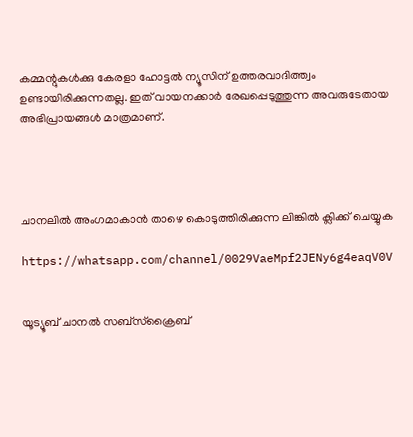കമ്മന്റുകൾക്കു കേരളാ ഹോട്ടൽ ന്യൂസിന് ഉത്തരവാദിത്ത്വം ഉണ്ടായിരിക്കുന്നതല്ല. ഇത് വായനക്കാർ രേഖപ്പെടുത്തുന്ന അവരുടേതായ അഭിപ്രായങ്ങൾ മാത്രമാണ്.




ചാനലിൽ അംഗമാകാൻ താഴെ കൊടുത്തിരിക്കുന്ന ലിങ്കിൽ ക്ലിക്ക് ചെയ്യുക

https://whatsapp.com/channel/0029VaeMpf2JENy6g4eaqV0V


യൂട്യൂബ് ചാനൽ സബ്സ്ക്രൈബ്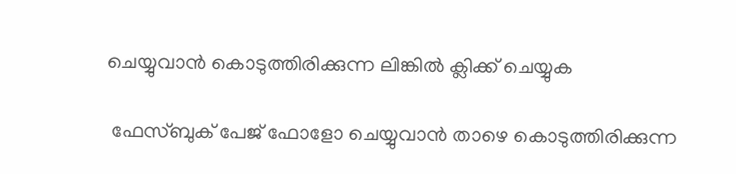ചെയ്യുവാൻ കൊടുത്തിരിക്കുന്ന ലിങ്കിൽ ക്ലിക്ക് ചെയ്യുക

 ഫേസ്ബുക് പേജ് ഫോളോ ചെയ്യുവാൻ താഴെ കൊടുത്തിരിക്കുന്ന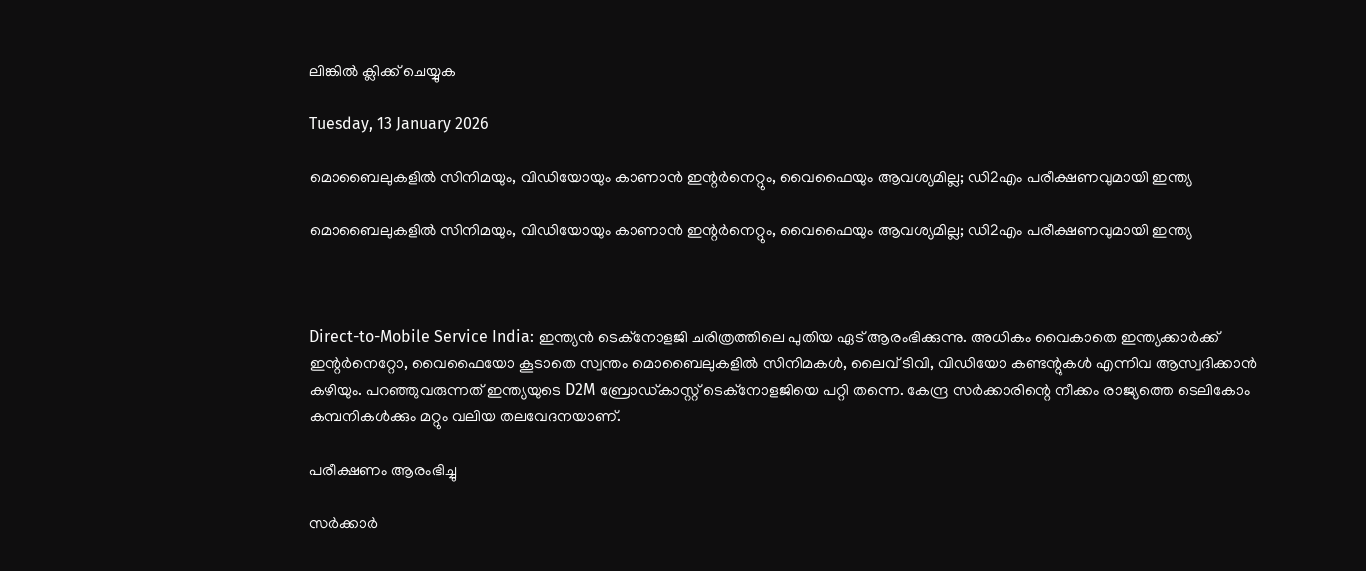ലിങ്കിൽ ക്ലിക്ക് ചെയ്യുക

Tuesday, 13 January 2026

മൊബൈലുകളില്‍ സിനിമയും, വിഡിയോയും കാണാന്‍ ഇന്റര്‍നെറ്റും, വൈഫൈയും ആവശ്യമില്ല; ഡി2എം പരീക്ഷണവുമായി ഇന്ത്യ

മൊബൈലുകളില്‍ സിനിമയും, വിഡിയോയും കാണാന്‍ ഇന്റര്‍നെറ്റും, വൈഫൈയും ആവശ്യമില്ല; ഡി2എം പരീക്ഷണവുമായി ഇന്ത്യ



Direct-to-Mobile Service India: ഇന്ത്യന്‍ ടെക്‌നോളജി ചരിത്രത്തിലെ പുതിയ ഏട് ആരംഭിക്കുന്നു. അധികം വൈകാതെ ഇന്ത്യക്കാര്‍ക്ക് ഇന്റര്‍നെറ്റോ, വൈഫൈയോ കൂടാതെ സ്വന്തം മൊബൈലുകളില്‍ സിനിമകള്‍, ലൈവ് ടിവി, വിഡിയോ കണ്ടന്റുകള്‍ എന്നിവ ആസ്വദിക്കാന്‍ കഴിയും. പറഞ്ഞുവരുന്നത് ഇന്ത്യയുടെ D2M ബ്രോഡ്കാസ്റ്റ് ടെക്നോളജിയെ പറ്റി തന്നെ. കേന്ദ്ര സര്‍ക്കാരിന്റെ നീക്കം രാജ്യത്തെ ടെലികോം കമ്പനികള്‍ക്കും മറ്റും വലിയ തലവേദനയാണ്.

പരീക്ഷണം ആരംഭിച്ചു

സര്‍ക്കാര്‍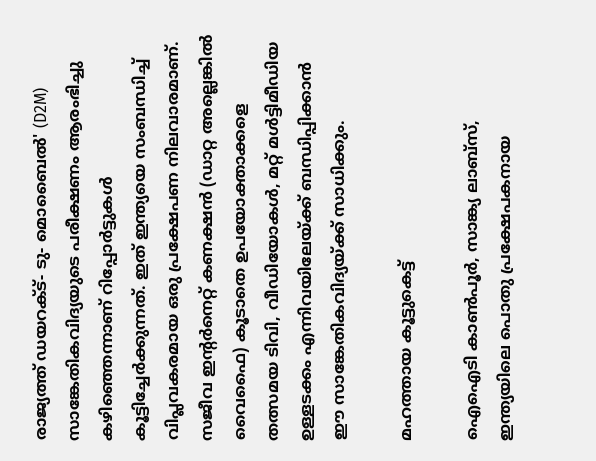രാജ്യത്ത് ഡയറക്ട്- ടു- മൊബൈല്‍' (D2M) സാങ്കേതികവിദ്യയുടെ പരീക്ഷണം ആരംഭിച്ചു കഴിഞ്ഞെന്നാണ് റിപ്പോര്‍ട്ടുകള്‍ കൂട്ടിച്ചേര്‍ക്കുന്നത്. ഇത് ഇന്ത്യയെ സംബന്ധിച്ച് വിപ്ലവകരമായ ഒരു പ്രക്ഷേപണ നിലവാരമാണ്. സജീവ ഇന്റര്‍നെറ്റ് കണക്ഷന്‍ (ഡാറ്റ അല്ലെങ്കില്‍ വൈഫൈ) കൂടാതെ ഉപയോക്താക്കളെ തത്സമയ ടിവി, വീഡിയോകള്‍, മറ്റ് മള്‍ട്ടിമീഡിയ ഉള്ളടക്കം എന്നിവയിലേയ്ക്ക് ബന്ധിപ്പിക്കാന്‍ ഈ സാങ്കേതികവിദ്യയ്ക്ക് സാധിക്കും.

മഹത്തായ കൂട്ടുകെട്ട്

ഐഐടി കാണ്‍പൂര്‍, സാങ്ക്യ ലാബ്സ്, ഇന്ത്യയിലെ പൊതു പ്രക്ഷേപകനായ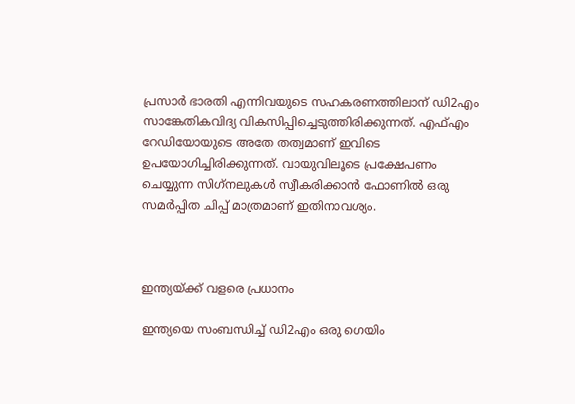പ്രസാര്‍ ഭാരതി എന്നിവയുടെ സഹകരണത്തിലാന് ഡി2എം സാങ്കേതികവിദ്യ വികസിപ്പിച്ചെടുത്തിരിക്കുന്നത്. എഫ്എം റേഡിയോയുടെ അതേ തത്വമാണ് ഇവിടെ ഉപയോഗിച്ചിരിക്കുന്നത്. വായുവിലൂടെ പ്രക്ഷേപണം ചെയ്യുന്ന സിഗ്‌നലുകള്‍ സ്വീകരിക്കാന്‍ ഫോണില്‍ ഒരു സമര്‍പ്പിത ചിപ്പ് മാത്രമാണ് ഇതിനാവശ്യം.



ഇന്ത്യയ്ക്ക് വളരെ പ്രധാനം

ഇന്ത്യയെ സംബന്ധിച്ച് ഡി2എം ഒരു ഗെയിം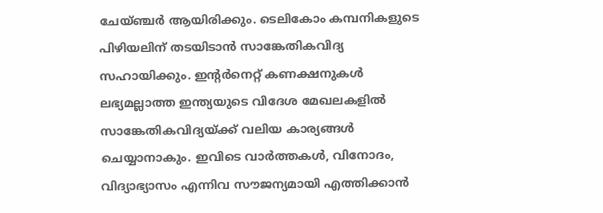ചേയ്ഞ്ചര്‍ ആയിരിക്കും. ടെലികോം കമ്പനികളുടെ പിഴിയലിന് തടയിടാന്‍ സാങ്കേതികവിദ്യ സഹായിക്കും. ഇന്റര്‍നെറ്റ് കണക്ഷനുകള്‍ ലഭ്യമല്ലാത്ത ഇന്ത്യയുടെ വിദേശ മേഖലകളില്‍ സാങ്കേതികവിദ്യയ്ക്ക് വലിയ കാര്യങ്ങള്‍ ചെയ്യാനാകും. ഇവിടെ വാര്‍ത്തകള്‍, വിനോദം, വിദ്യാഭ്യാസം എന്നിവ സൗജന്യമായി എത്തിക്കാന്‍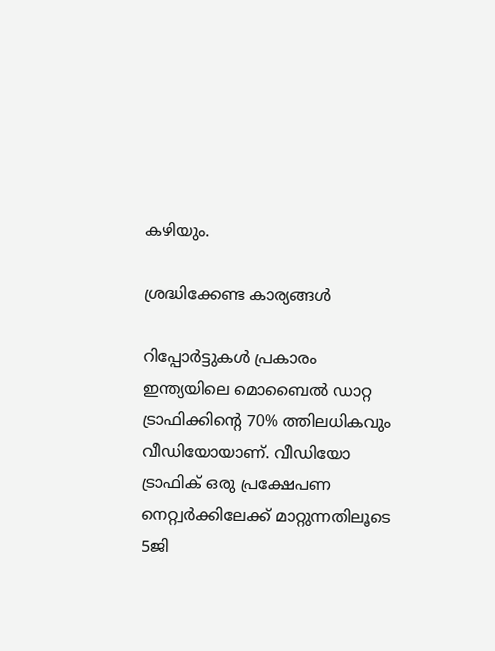കഴിയും.

ശ്രദ്ധിക്കേണ്ട കാര്യങ്ങള്‍

റിപ്പോര്‍ട്ടുകള്‍ പ്രകാരം ഇന്ത്യയിലെ മൊബൈല്‍ ഡാറ്റ ട്രാഫിക്കിന്റെ 70% ത്തിലധികവും വീഡിയോയാണ്. വീഡിയോ ട്രാഫിക് ഒരു പ്രക്ഷേപണ നെറ്റ്വര്‍ക്കിലേക്ക് മാറ്റുന്നതിലൂടെ 5ജി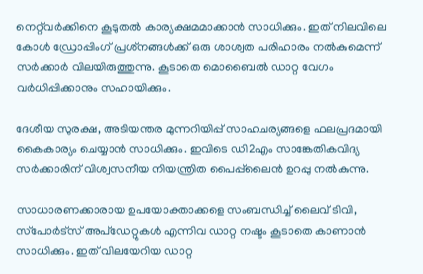നെറ്റ്‌വര്‍ക്കിനെ കൂടുതല്‍ കാര്യക്ഷമമാക്കാന്‍ സാധിക്കും. ഇത് നിലവിലെ കോള്‍ ഡ്രോപ്പിംഗ് പ്രശ്‌നങ്ങള്‍ക്ക് ഒരു ശാശ്വത പരിഹാരം നല്‍കുമെന്ന് സര്‍ക്കാര്‍ വിലയിരുത്തുന്നു. കൂടാതെ മൊബൈല്‍ ഡാറ്റ വേഗം വര്‍ധിപ്പിക്കാനും സഹായിക്കും.

ദേശീയ സുരക്ഷ, അടിയന്തര മുന്നറിയിപ്പ് സാഹചര്യങ്ങളെ ഫലപ്രദമായി കൈകാര്യം ചെയ്യാന്‍ സാധിക്കും. ഇവിടെ ഡി2എം സാങ്കേതികവിദ്യ സര്‍ക്കാരിന് വിശ്വസനീയ നിയന്ത്രിത പൈപ്പ്‌ലൈന്‍ ഉറപ്പു നല്‍കുന്നു.

സാധാരണക്കാരായ ഉപയോക്താക്കളെ സംബന്ധിച്ച് ലൈവ് ടിവി, സ്‌പോര്‍ട്‌സ് അപ്‌ഡേറ്റുകള്‍ എന്നിവ ഡാറ്റ നഷ്ടം കൂടാതെ കാണാന്‍ സാധിക്കും. ഇത് വിലയേറിയ ഡാറ്റ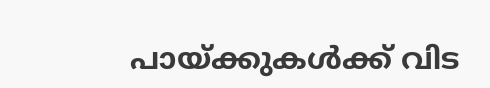പായ്ക്കുകള്‍ക്ക് വിട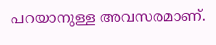പറയാനുള്ള അവസരമാണ്.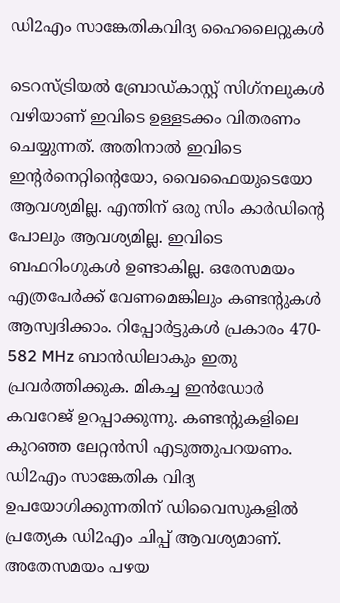ഡി2എം സാങ്കേതികവിദ്യ ഹൈലൈറ്റുകള്‍

ടെറസ്ട്രിയല്‍ ബ്രോഡ്കാസ്റ്റ് സിഗ്‌നലുകള്‍ വഴിയാണ് ഇവിടെ ഉള്ളടക്കം വിതരണം ചെയ്യുന്നത്. അതിനാല്‍ ഇവിടെ ഇന്റര്‍നെറ്റിന്റെയോ, വൈഫൈയുടെയോ ആവശ്യമില്ല. എന്തിന് ഒരു സിം കാര്‍ഡിന്റെ പോലും ആവശ്യമില്ല. ഇവിടെ ബഫറിംഗുകള്‍ ഉണ്ടാകില്ല. ഒരേസമയം എത്രപേര്‍ക്ക് വേണമെങ്കിലും കണ്ടന്റുകള്‍ ആസ്വദിക്കാം. റിപ്പോര്‍ട്ടുകള്‍ പ്രകാരം 470- 582 MHz ബാന്‍ഡിലാകും ഇതു പ്രവര്‍ത്തിക്കുക. മികച്ച ഇന്‍ഡോര്‍ കവറേജ് ഉറപ്പാക്കുന്നു. കണ്ടന്റുകളിലെ കുറഞ്ഞ ലേറ്റന്‍സി എടുത്തുപറയണം. ഡി2എം സാങ്കേതിക വിദ്യ ഉപയോഗിക്കുന്നതിന് ഡിവൈസുകളില്‍ പ്രത്യേക ഡി2എം ചിപ്പ് ആവശ്യമാണ്. അതേസമയം പഴയ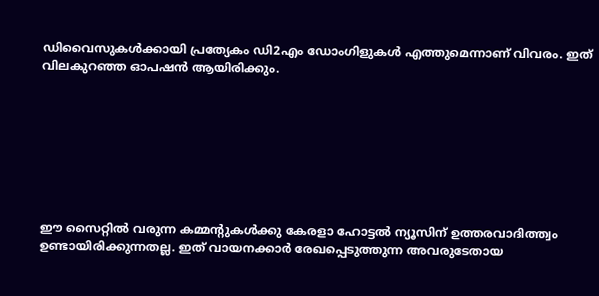ഡിവൈസുകള്‍ക്കായി പ്രത്യേകം ഡി2എം ഡോംഗിളുകള്‍ എത്തുമെന്നാണ് വിവരം. ഇത് വിലകുറഞ്ഞ ഓപഷന്‍ ആയിരിക്കും.








ഈ സൈറ്റിൽ വരുന്ന കമ്മന്റുകൾക്കു കേരളാ ഹോട്ടൽ ന്യൂസിന് ഉത്തരവാദിത്ത്വം ഉണ്ടായിരിക്കുന്നതല്ല. ഇത് വായനക്കാർ രേഖപ്പെടുത്തുന്ന അവരുടേതായ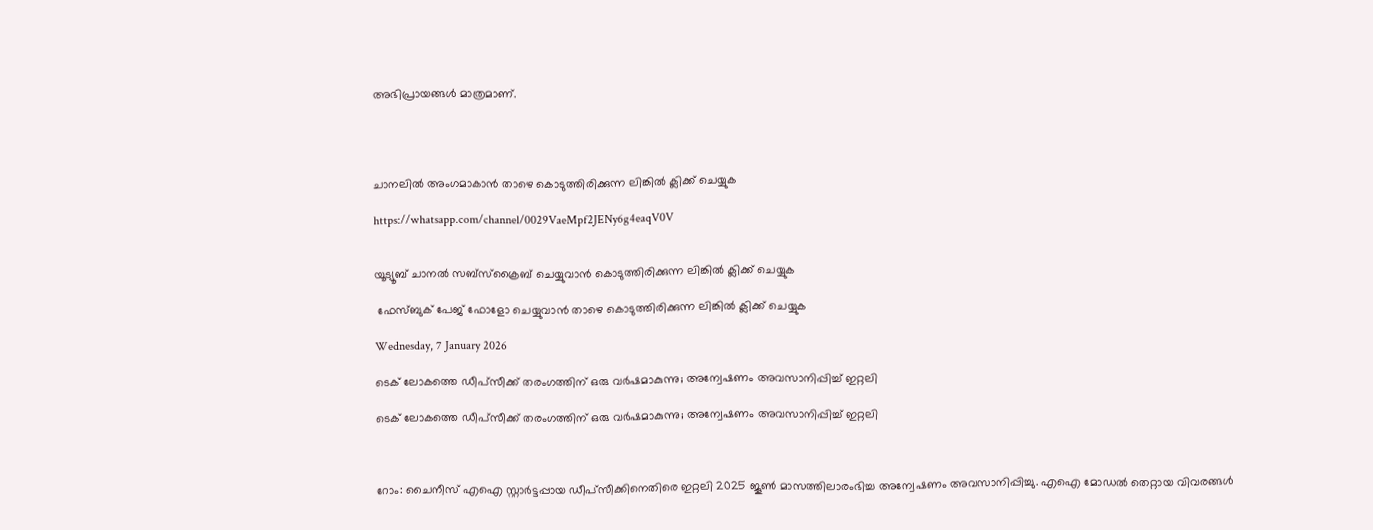അഭിപ്രായങ്ങൾ മാത്രമാണ്.




ചാനലിൽ അംഗമാകാൻ താഴെ കൊടുത്തിരിക്കുന്ന ലിങ്കിൽ ക്ലിക്ക് ചെയ്യുക

https://whatsapp.com/channel/0029VaeMpf2JENy6g4eaqV0V


യൂട്യൂബ് ചാനൽ സബ്സ്ക്രൈബ് ചെയ്യുവാൻ കൊടുത്തിരിക്കുന്ന ലിങ്കിൽ ക്ലിക്ക് ചെയ്യുക

 ഫേസ്ബുക് പേജ് ഫോളോ ചെയ്യുവാൻ താഴെ കൊടുത്തിരിക്കുന്ന ലിങ്കിൽ ക്ലിക്ക് ചെയ്യുക

Wednesday, 7 January 2026

ടെക് ലോകത്തെ ഡീപ്‌സീക്ക് തരംഗത്തിന് ഒരു വര്‍ഷമാകുന്നു; അന്വേഷണം അവസാനിപ്പിച്ച് ഇറ്റലി

ടെക് ലോകത്തെ ഡീപ്‌സീക്ക് തരംഗത്തിന് ഒരു വര്‍ഷമാകുന്നു; അന്വേഷണം അവസാനിപ്പിച്ച് ഇറ്റലി



റോം: ചൈനീസ് എഐ സ്റ്റാര്‍ട്ടപ്പായ ഡീപ്‌സീക്കിനെതിരെ ഇറ്റലി 2025 ജൂണ്‍ മാസത്തിലാരംഭിച്ച അന്വേഷണം അവസാനിപ്പിച്ചു. എഐ മോഡല്‍ തെറ്റായ വിവരങ്ങൾ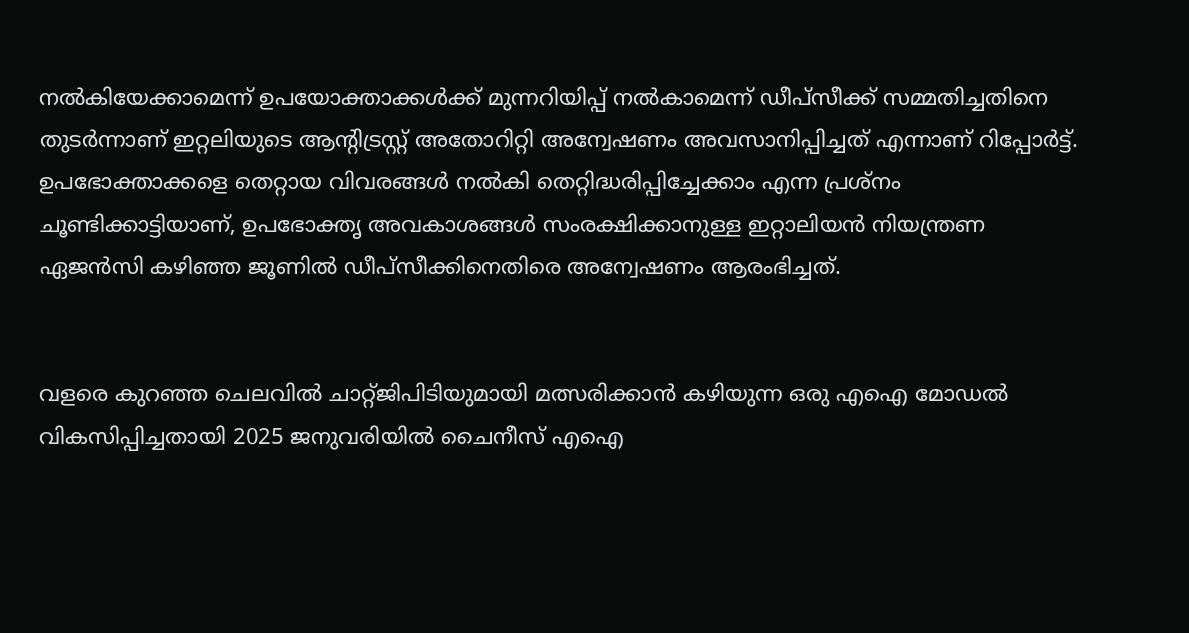നൽകിയേക്കാമെന്ന് ഉപയോക്താക്കൾക്ക് മുന്നറിയിപ്പ് നൽകാമെന്ന് ഡീപ്‌സീക്ക് സമ്മതിച്ചതിനെ തുടര്‍ന്നാണ് ഇറ്റലിയുടെ ആന്‍റി‌ട്രസ്റ്റ് അതോറിറ്റി അന്വേഷണം അവസാനിപ്പിച്ചത് എന്നാണ് റിപ്പോര്‍ട്ട്. ഉപഭോക്താക്കളെ തെറ്റായ വിവരങ്ങള്‍ നല്‍കി തെറ്റിദ്ധരിപ്പിച്ചേക്കാം എന്ന പ്രശ്‌നം ചൂണ്ടിക്കാട്ടിയാണ്, ഉപഭോക്തൃ അവകാശങ്ങൾ സംരക്ഷിക്കാനുള്ള ഇറ്റാലിയൻ നിയന്ത്രണ ഏജന്‍സി കഴിഞ്ഞ ജൂണില്‍ ഡീപ്‌സീക്കിനെതിരെ അന്വേഷണം ആരംഭിച്ചത്.


വളരെ കുറഞ്ഞ ചെലവിൽ ചാറ്റ്‍ജിപിടിയുമായി മത്സരിക്കാൻ കഴിയുന്ന ഒരു എഐ മോഡൽ വികസിപ്പിച്ചതായി 2025 ജനുവരിയില്‍ ചൈനീസ് എഐ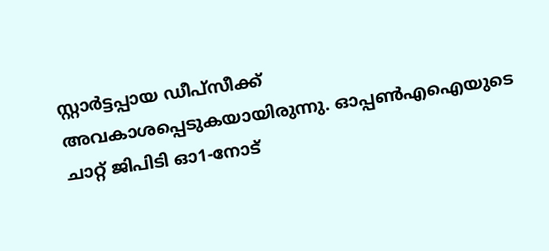സ്റ്റാര്‍ട്ടപ്പായ ഡീപ‌്‌സീക്ക് അവകാശപ്പെടുകയായിരുന്നു. ഓപ്പണ്‍എഐയുടെ ചാറ്റ്‌ ജിപിടി ഓ1-നോട്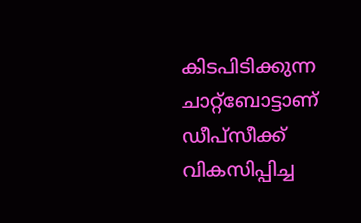കിടപിടിക്കുന്ന ചാറ്റ്‌ബോട്ടാണ് ഡീപ്‌സീക്ക് വികസിപ്പിച്ച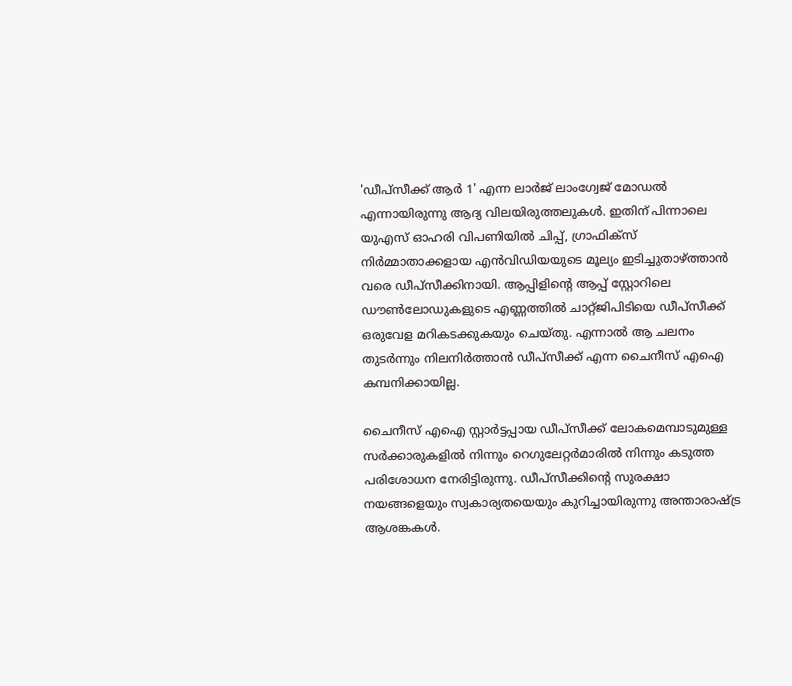'ഡീപ്‌സീക്ക് ആ‌ർ 1' എന്ന ലാര്‍ജ് ലാംഗ്വേജ് മോഡല്‍ എന്നായിരുന്നു ആദ്യ വിലയിരുത്തലുകള്‍. ഇതിന് പിന്നാലെ യുഎസ് ഓഹരി വിപണിയില്‍ ചിപ്പ്, ഗ്രാഫിക്സ് നിര്‍മ്മാതാക്കളായ എന്‍വിഡിയയുടെ മൂല്യം ഇടിച്ചുതാഴ്‌ത്താന്‍ വരെ ഡീപ്‌സീക്കിനായി. ആപ്പിളിന്‍റെ ആപ്പ് സ്റ്റോറിലെ ഡൗണ്‍ലോഡുകളുടെ എണ്ണത്തില്‍ ചാറ്റ്‌ജിപിടിയെ ഡീപ്‌സീക്ക് ഒരുവേള മറികടക്കുകയും ചെയ്‌തു. എന്നാല്‍ ആ ചലനം തുടര്‍ന്നും നിലനിര്‍ത്താന്‍ ഡീപ്‌സീക്ക് എന്ന ചൈനീസ് എഐ കമ്പനിക്കായില്ല.

ചൈനീസ് എഐ സ്റ്റാർട്ടപ്പായ ഡീപ്‍സീക്ക് ലോകമെമ്പാടുമുള്ള സർക്കാരുകളിൽ നിന്നും റെഗുലേറ്റർമാരിൽ നിന്നും കടുത്ത പരിശോധന നേരിട്ടിരുന്നു. ഡീപ്‍സീക്കിന്‍റെ സുരക്ഷാ നയങ്ങളെയും സ്വകാര്യതയെയും കുറിച്ചായിരുന്നു അന്താരാഷ്ട്ര ആശങ്കകൾ.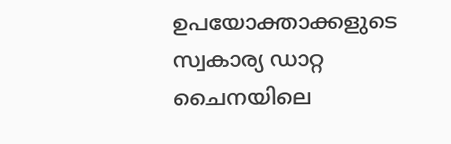ഉപയോക്താക്കളുടെ സ്വകാര്യ ഡാറ്റ ചൈനയിലെ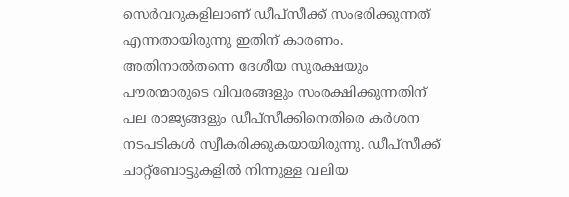സെർവറുകളിലാണ് ഡീപ്‍സീക്ക് സംഭരിക്കുന്നത് എന്നതായിരുന്നു ഇതിന് കാരണം. അതിനാല്‍തന്നെ ദേശീയ സുരക്ഷയും പൗരന്മാരുടെ വിവരങ്ങളും സംരക്ഷിക്കുന്നതിന് പല രാജ്യങ്ങളും ഡീപ്‌സീക്കിനെതിരെ കർശന നടപടികൾ സ്വീകരിക്കുകയായിരുന്നു. ഡീപ്‌സീക്ക് ചാറ്റ്‌ബോട്ടുകളില്‍ നിന്നുള്ള വലിയ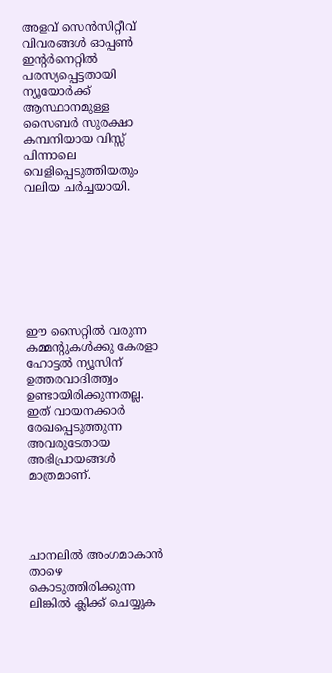അളവ് സെന്‍സിറ്റീവ് വിവരങ്ങള്‍ ഓപ്പണ്‍ ഇന്‍റര്‍നെറ്റില്‍ പരസ്യപ്പെട്ടതായി ന്യൂയോര്‍ക്ക് ആസ്ഥാനമുള്ള സൈബര്‍ സുരക്ഷാ കമ്പനിയായ വിസ്സ് പിന്നാലെ വെളിപ്പെടുത്തിയതും വലിയ ചര്‍ച്ചയായി.








ഈ സൈറ്റിൽ വരുന്ന കമ്മന്റുകൾക്കു കേരളാ ഹോട്ടൽ ന്യൂസിന് ഉത്തരവാദിത്ത്വം ഉണ്ടായിരിക്കുന്നതല്ല. ഇത് വായനക്കാർ രേഖപ്പെടുത്തുന്ന അവരുടേതായ അഭിപ്രായങ്ങൾ മാത്രമാണ്.




ചാനലിൽ അംഗമാകാൻ താഴെ കൊടുത്തിരിക്കുന്ന ലിങ്കിൽ ക്ലിക്ക് ചെയ്യുക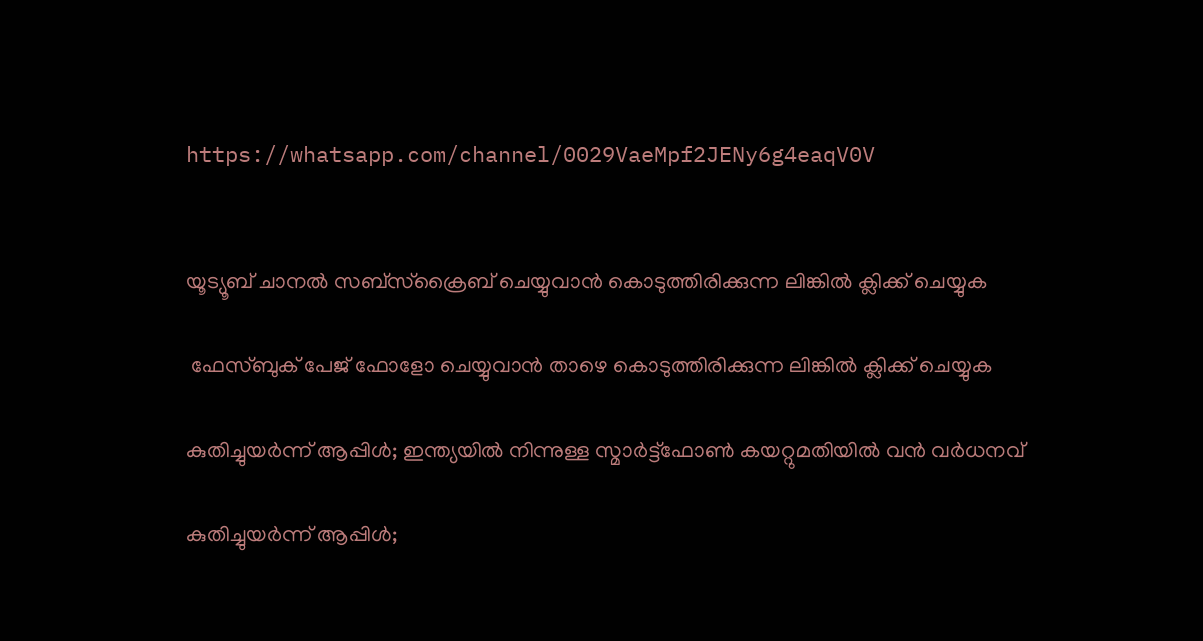https://whatsapp.com/channel/0029VaeMpf2JENy6g4eaqV0V


യൂട്യൂബ് ചാനൽ സബ്സ്ക്രൈബ് ചെയ്യുവാൻ കൊടുത്തിരിക്കുന്ന ലിങ്കിൽ ക്ലിക്ക് ചെയ്യുക

 ഫേസ്ബുക് പേജ് ഫോളോ ചെയ്യുവാൻ താഴെ കൊടുത്തിരിക്കുന്ന ലിങ്കിൽ ക്ലിക്ക് ചെയ്യുക

കുതിച്ചുയർന്ന് ആപ്പിൾ; ഇന്ത്യയിൽ നിന്നുള്ള സ്മാർട്ട്ഫോൺ കയറ്റുമതിയിൽ വൻ വർധനവ്

കുതിച്ചുയർന്ന് ആപ്പിൾ;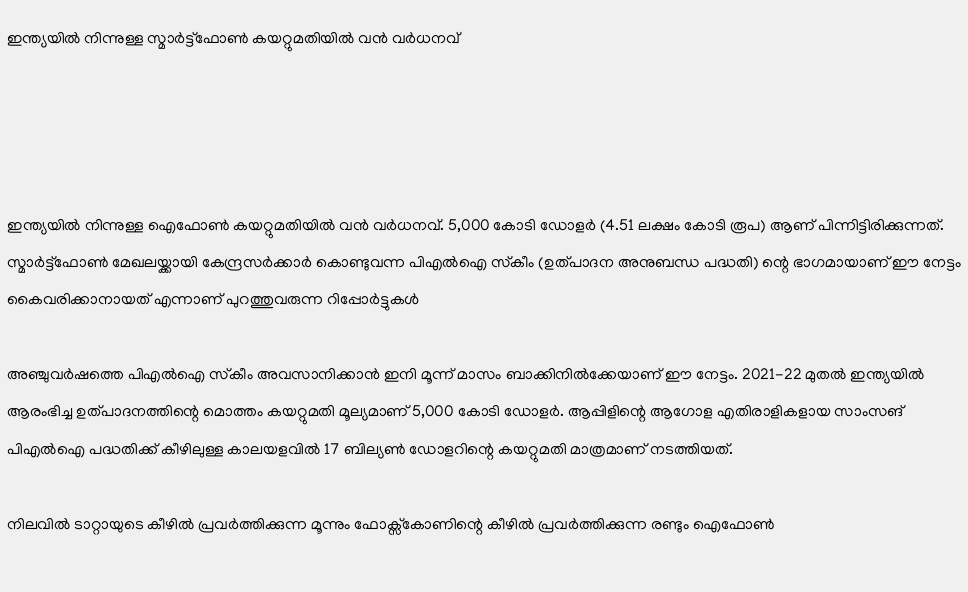ഇന്ത്യയിൽ നിന്നുള്ള സ്മാർട്ട്ഫോൺ കയറ്റുമതിയിൽ വൻ വർധനവ്




ഇന്ത്യയിൽ നിന്നുള്ള ഐഫോൺ കയറ്റുമതിയിൽ വൻ വർധനവ്. 5,000 കോടി ഡോളർ (4.51 ലക്ഷം കോടി രൂപ) ആണ് പിന്നിട്ടിരിക്കുന്നത്. സ്മാർട്ട്ഫോൺ മേഖലയ്ക്കായി കേന്ദ്രസർക്കാർ കൊണ്ടുവന്ന പിഎൽഐ സ്‌കീം (ഉത്പാദന അനുബന്ധ പദ്ധതി) ന്റെ ഭാഗമായാണ് ഈ നേട്ടം കൈവരിക്കാനായത് എന്നാണ് പുറത്തുവരുന്ന റിപ്പോർട്ടുകൾ

അഞ്ചുവർഷത്തെ പിഎൽഐ സ്‌കീം അവസാനിക്കാൻ ഇനി മൂന്ന് മാസം ബാക്കിനിൽക്കേയാണ് ഈ നേട്ടം. 2021-22 മുതൽ ഇന്ത്യയിൽ ആരംഭിച്ച ഉത്പാദനത്തിന്റെ മൊത്തം കയറ്റുമതി മൂല്യമാണ് 5,000 കോടി ഡോളർ. ആപ്പിളിന്റെ ആഗോള എതിരാളികളായ സാംസങ് പിഎൽഐ പദ്ധതിക്ക് കീഴിലുള്ള കാലയളവിൽ 17 ബില്യൺ ഡോളറിന്റെ കയറ്റുമതി മാത്രമാണ് നടത്തിയത്.

നിലവിൽ ടാറ്റായുടെ കീഴിൽ പ്രവർത്തിക്കുന്ന മൂന്നും ഫോക്സ്കോണിന്റെ കീഴിൽ പ്രവർത്തിക്കുന്ന രണ്ടും ഐഫോൺ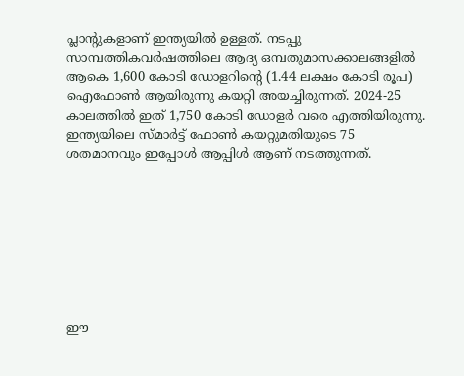പ്ലാന്റുകളാണ് ഇന്ത്യയിൽ ഉള്ളത്. നടപ്പു സാമ്പത്തികവർഷത്തിലെ ആദ്യ ഒമ്പതുമാസക്കാലങ്ങളിൽ ആകെ 1,600 കോടി ഡോളറിന്റെ (1.44 ലക്ഷം കോടി രൂപ) ഐഫോൺ ആയിരുന്നു കയറ്റി അയച്ചിരുന്നത്. 2024-25 കാലത്തിൽ ഇത് 1,750 കോടി ഡോളർ വരെ എത്തിയിരുന്നു. ഇന്ത്യയിലെ സ്മാർട്ട് ഫോൺ കയറ്റുമതിയുടെ 75 ശതമാനവും ഇപ്പോൾ ആപ്പിൾ ആണ് നടത്തുന്നത്.








ഈ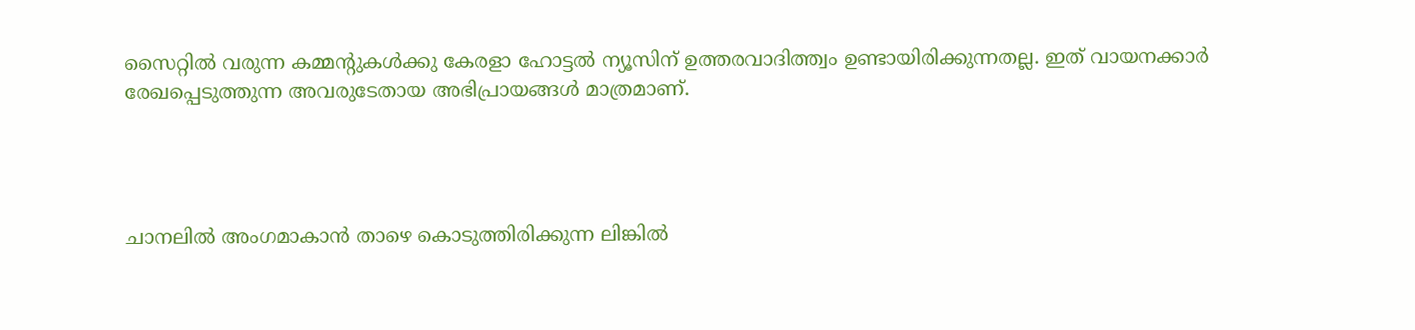സൈറ്റിൽ വരുന്ന കമ്മന്റുകൾക്കു കേരളാ ഹോട്ടൽ ന്യൂസിന് ഉത്തരവാദിത്ത്വം ഉണ്ടായിരിക്കുന്നതല്ല. ഇത് വായനക്കാർ രേഖപ്പെടുത്തുന്ന അവരുടേതായ അഭിപ്രായങ്ങൾ മാത്രമാണ്.




ചാനലിൽ അംഗമാകാൻ താഴെ കൊടുത്തിരിക്കുന്ന ലിങ്കിൽ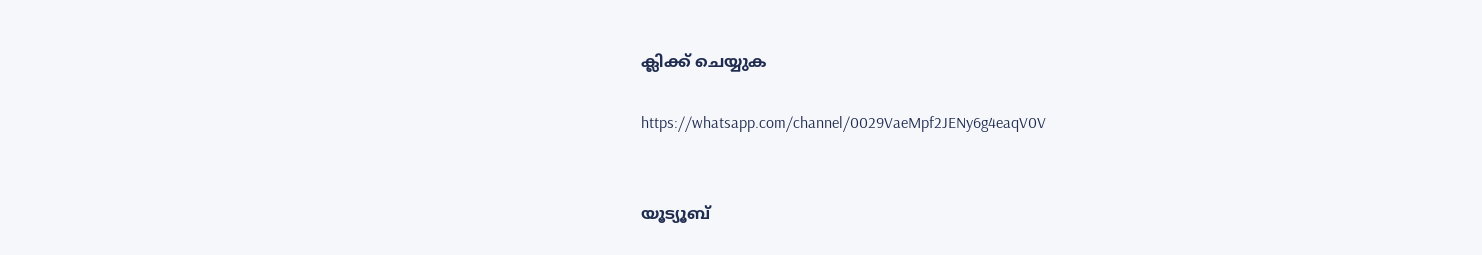ക്ലിക്ക് ചെയ്യുക

https://whatsapp.com/channel/0029VaeMpf2JENy6g4eaqV0V


യൂട്യൂബ്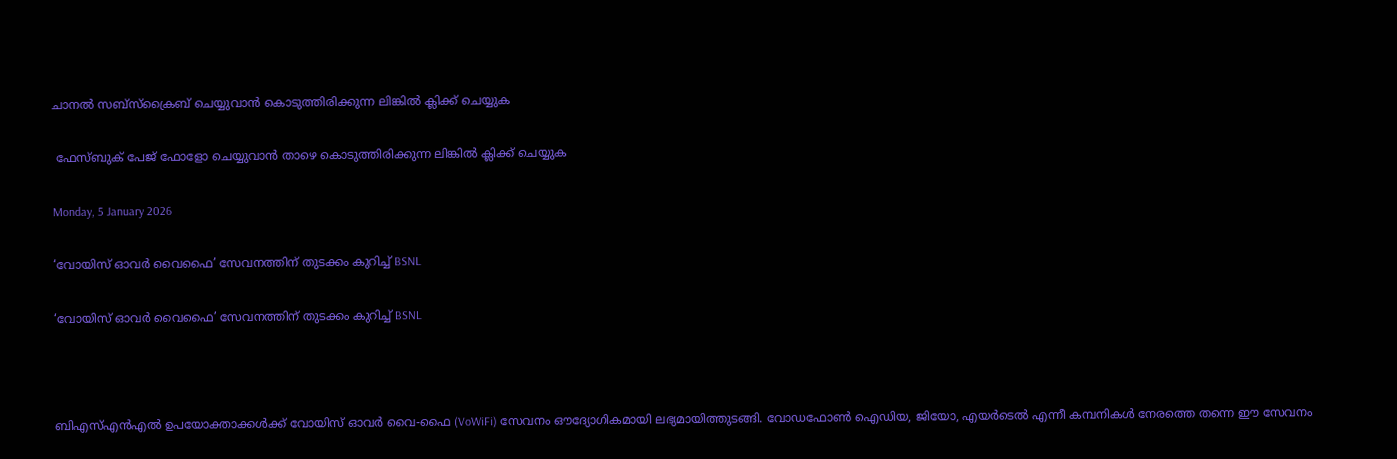ചാനൽ സബ്സ്ക്രൈബ് ചെയ്യുവാൻ കൊടുത്തിരിക്കുന്ന ലിങ്കിൽ ക്ലിക്ക് ചെയ്യുക

 ഫേസ്ബുക് പേജ് ഫോളോ ചെയ്യുവാൻ താഴെ കൊടുത്തിരിക്കുന്ന ലിങ്കിൽ ക്ലിക്ക് ചെയ്യുക

Monday, 5 January 2026

‘വോയിസ് ഓവർ വൈഫൈ’ സേവനത്തിന് തുടക്കം കുറിച്ച് BSNL

‘വോയിസ് ഓവർ വൈഫൈ’ സേവനത്തിന് തുടക്കം കുറിച്ച് BSNL



ബിഎസ്എൻഎൽ ഉപയോക്താക്കൾക്ക് വോയിസ് ഓവർ വൈ-ഫൈ (VoWiFi) സേവനം ഔദ്യോഗികമായി ലഭ്യമായിത്തുടങ്ങി. വോഡഫോൺ ഐഡിയ, ജിയോ, എയർടെൽ എന്നീ കമ്പനികൾ നേരത്തെ തന്നെ ഈ സേവനം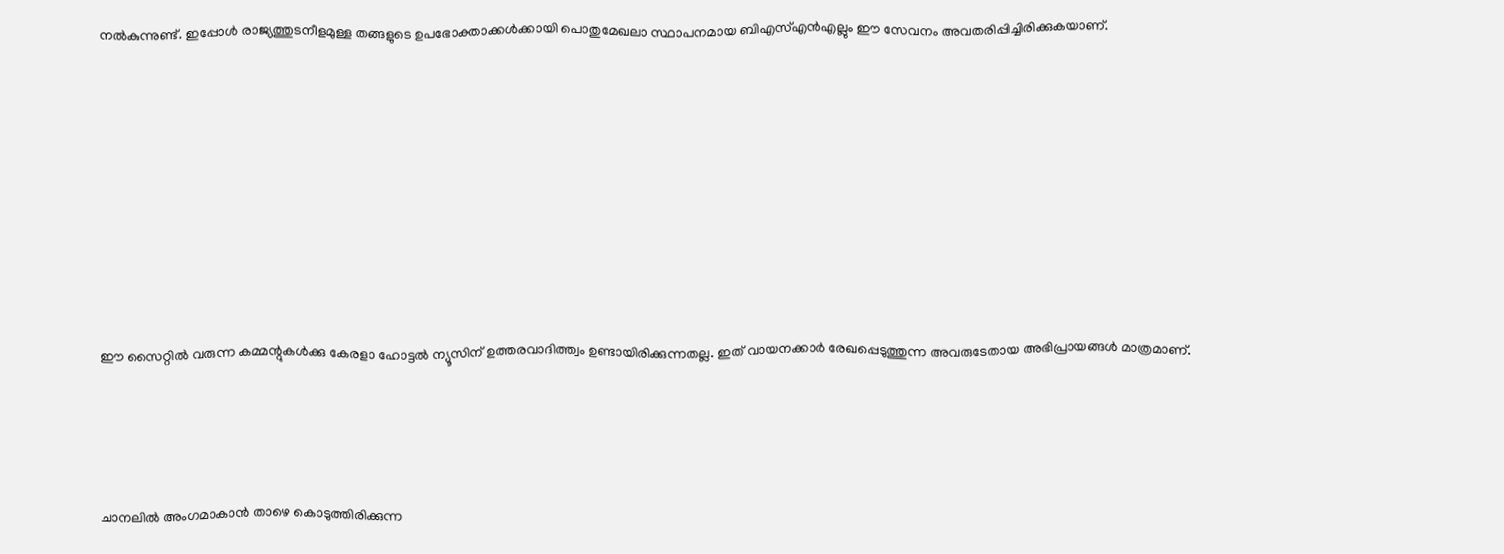നൽകുന്നുണ്ട്. ഇപ്പോൾ രാജ്യത്തുടനീളമുള്ള തങ്ങളുടെ ഉപഭോക്താക്കൾക്കായി പൊതുമേഖലാ സ്ഥാപനമായ ബിഎസ്എൻഎല്ലും ഈ സേവനം അവതരിപ്പിച്ചിരിക്കുകയാണ്.









ഈ സൈറ്റിൽ വരുന്ന കമ്മന്റുകൾക്കു കേരളാ ഹോട്ടൽ ന്യൂസിന് ഉത്തരവാദിത്ത്വം ഉണ്ടായിരിക്കുന്നതല്ല. ഇത് വായനക്കാർ രേഖപ്പെടുത്തുന്ന അവരുടേതായ അഭിപ്രായങ്ങൾ മാത്രമാണ്.




ചാനലിൽ അംഗമാകാൻ താഴെ കൊടുത്തിരിക്കുന്ന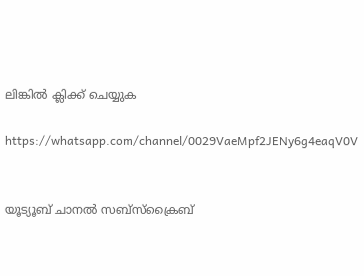ലിങ്കിൽ ക്ലിക്ക് ചെയ്യുക

https://whatsapp.com/channel/0029VaeMpf2JENy6g4eaqV0V


യൂട്യൂബ് ചാനൽ സബ്സ്ക്രൈബ്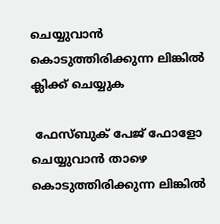ചെയ്യുവാൻ കൊടുത്തിരിക്കുന്ന ലിങ്കിൽ ക്ലിക്ക് ചെയ്യുക

 ഫേസ്ബുക് പേജ് ഫോളോ ചെയ്യുവാൻ താഴെ കൊടുത്തിരിക്കുന്ന ലിങ്കിൽ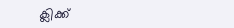ക്ലിക്ക്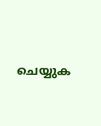ചെയ്യുക